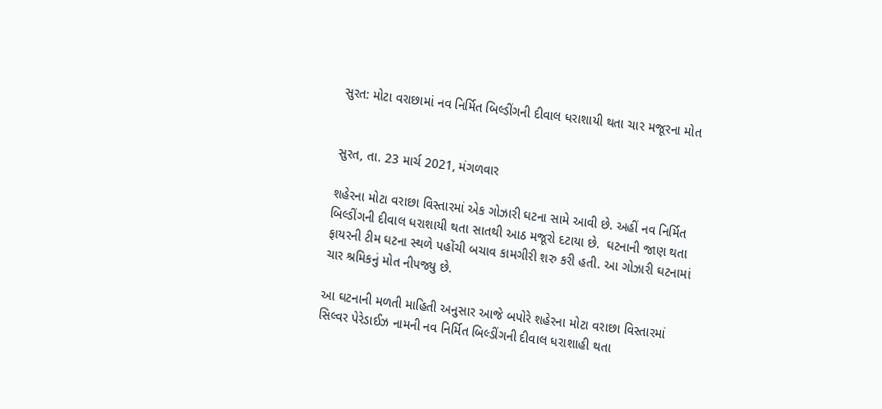સુરત: મોટા વરાછામાં નવ નિર્મિત બિલ્ડીંગની દીવાલ ધરાશાયી થતા ચાર મજૂરના મોત


સુરત, તા. 23 માર્ચ 2021, મંગળવાર

શહેરના મોટા વરાછા વિસ્તારમાં એક ગોઝારી ઘટના સામે આવી છે. અહીં નવ નિર્મિત બિલ્ડીંગની દીવાલ ધરાશાયી થતા સાતથી આઠ મજૂરો દટાયા છે.  ઘટનાની જાણ થતા ફાયરની ટીમ ઘટના સ્થળે પહોંચી બચાવ કામગીરી શરુ કરી હતી. આ ગોઝારી ઘટનામાં ચાર શ્રમિકનું મોત નીપજ્યુ છે.

આ ઘટનાની મળતી માહિતી અનુસાર આજે બપોરે શહેરના મોટા વરાછા વિસ્તારમાં સિલ્વર પેરેડાઈઝ નામની નવ નિર્મિત બિલ્ડીંગની દીવાલ ધરાશાહી થતા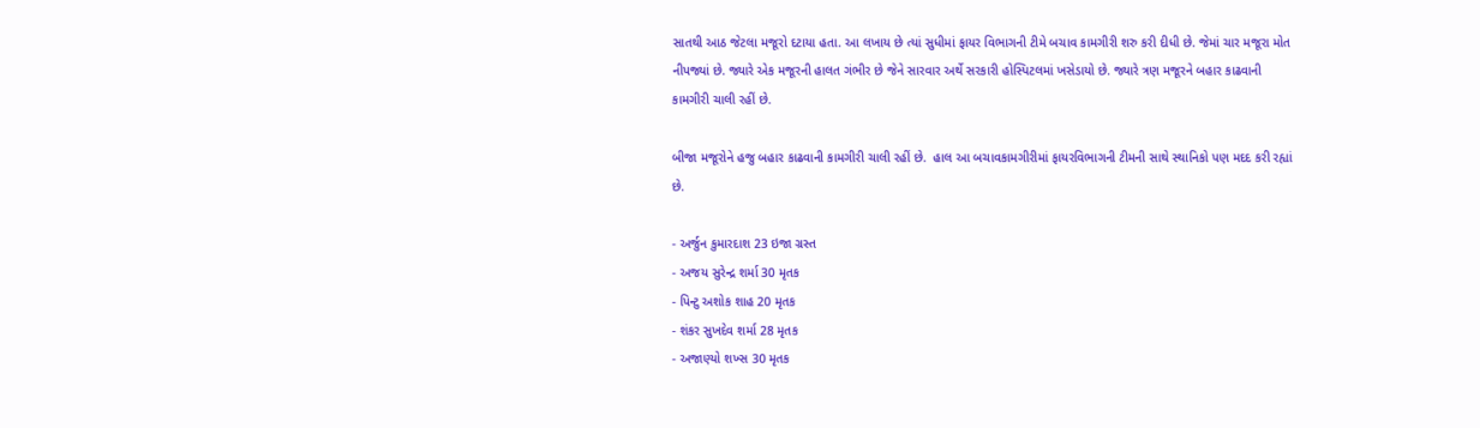સાતથી આઠ જેટલા મજૂરો દટાયા હતા. આ લખાય છે ત્યાં સુધીમાં ફાયર વિભાગની ટીમે બચાવ કામગીરી શરુ કરી દીધી છે. જેમાં ચાર મજૂરા મોત નીપજ્યાં છે. જ્યારે એક મજૂરની હાલત ગંભીર છે જેને સારવાર અર્થે સરકારી હોસ્પિટલમાં ખસેડાયો છે. જ્યારે ત્રણ મજૂરને બહાર કાઢવાની કામગીરી ચાલી રહીં છે.

બીજા મજૂરોને હજુ બહાર કાઢવાની કામગીરી ચાલી રહીં છે.  હાલ આ બચાવકામગીરીમાં ફાયરવિભાગની ટીમની સાથે સ્થાનિકો પણ મદદ કરી રહ્યાં છે.

- અર્જુન કુમારદાશ 23 ઇજા ગ્રસ્ત
- અજય સુરેન્દ્ર શર્મા 30 મૃતક
- પિન્ટુ અશોક શાહ 20 મૃતક
- શંકર સુખદેવ શર્મા 28 મૃતક
- અજાણ્યો શખ્સ 30 મૃતક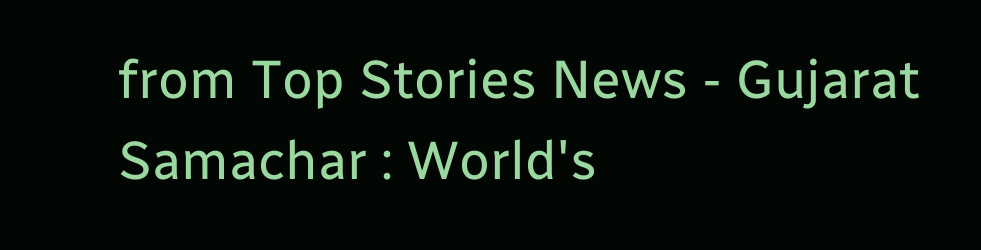from Top Stories News - Gujarat Samachar : World's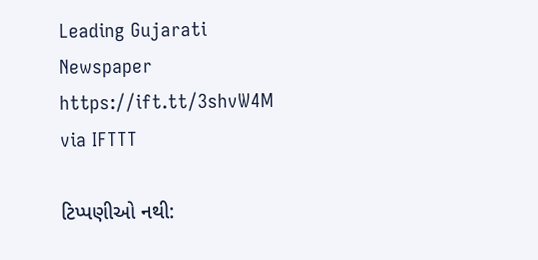Leading Gujarati Newspaper https://ift.tt/3shvW4M
via IFTTT

ટિપ્પણીઓ નથી: